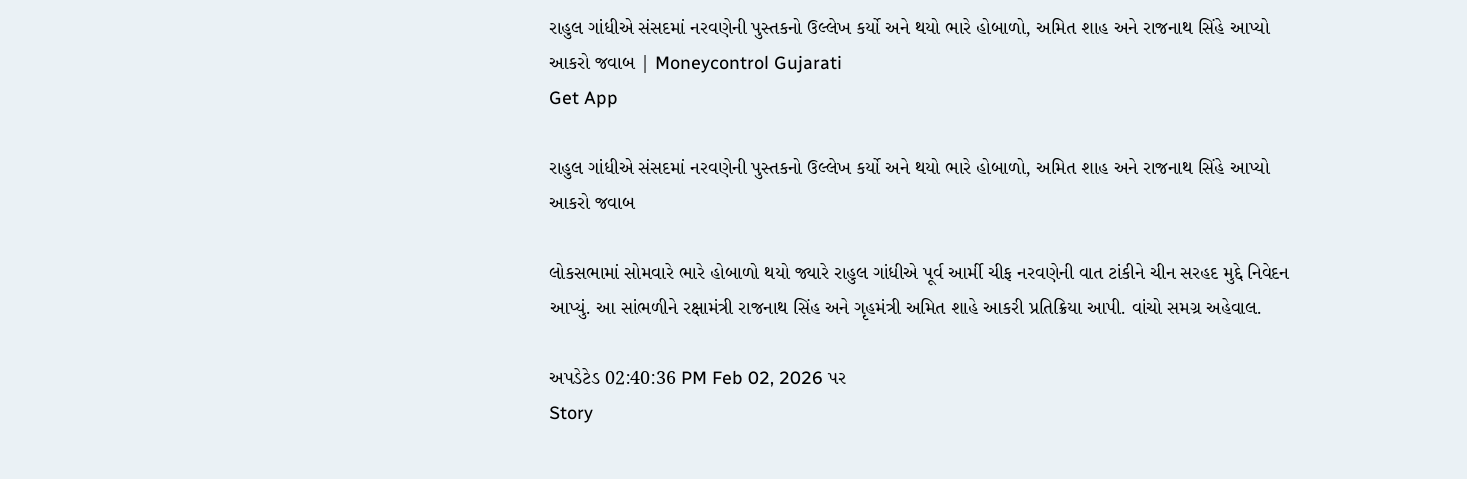રાહુલ ગાંધીએ સંસદમાં નરવણેની પુસ્તકનો ઉલ્લેખ કર્યો અને થયો ભારે હોબાળો, અમિત શાહ અને રાજનાથ સિંહે આપ્યો આકરો જવાબ | Moneycontrol Gujarati
Get App

રાહુલ ગાંધીએ સંસદમાં નરવણેની પુસ્તકનો ઉલ્લેખ કર્યો અને થયો ભારે હોબાળો, અમિત શાહ અને રાજનાથ સિંહે આપ્યો આકરો જવાબ

લોકસભામાં સોમવારે ભારે હોબાળો થયો જ્યારે રાહુલ ગાંધીએ પૂર્વ આર્મી ચીફ નરવણેની વાત ટાંકીને ચીન સરહદ મુદ્દે નિવેદન આપ્યું. આ સાંભળીને રક્ષામંત્રી રાજનાથ સિંહ અને ગૃહમંત્રી અમિત શાહે આકરી પ્રતિક્રિયા આપી. વાંચો સમગ્ર અહેવાલ.

અપડેટેડ 02:40:36 PM Feb 02, 2026 પર
Story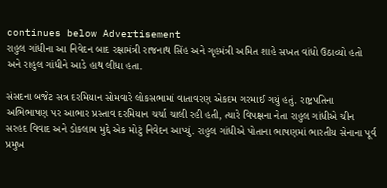continues below Advertisement
રાહુલ ગાંધીના આ નિવેદન બાદ રક્ષામંત્રી રાજનાથ સિંહ અને ગૃહમંત્રી અમિત શાહે સખત વાંધો ઉઠાવ્યો હતો અને રાહુલ ગાંધીને આડે હાથ લીધા હતા.

સંસદના બજેટ સત્ર દરમિયાન સોમવારે લોકસભામાં વાતાવરણ એકદમ ગરમાઈ ગયું હતું. રાષ્ટ્રપતિના અભિભાષણ પર આભાર પ્રસ્તાવ દરમિયાન ચર્ચા ચાલી રહી હતી, ત્યારે વિપક્ષના નેતા રાહુલ ગાંધીએ ચીન સરહદ વિવાદ અને ડોકલામ મુદ્દે એક મોટું નિવેદન આપ્યું. રાહુલ ગાંધીએ પોતાના ભાષણમાં ભારતીય સેનાના પૂર્વ પ્રમુખ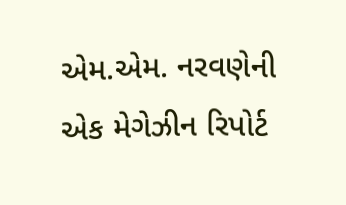એમ.એમ. નરવણેની એક મેગેઝીન રિપોર્ટ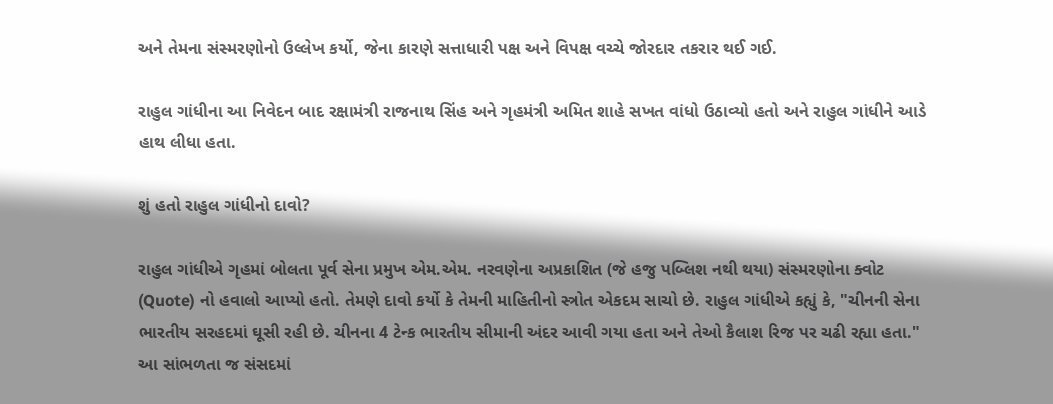અને તેમના સંસ્મરણોનો ઉલ્લેખ કર્યો, જેના કારણે સત્તાધારી પક્ષ અને વિપક્ષ વચ્ચે જોરદાર તકરાર થઈ ગઈ.

રાહુલ ગાંધીના આ નિવેદન બાદ રક્ષામંત્રી રાજનાથ સિંહ અને ગૃહમંત્રી અમિત શાહે સખત વાંધો ઉઠાવ્યો હતો અને રાહુલ ગાંધીને આડે હાથ લીધા હતા.

શું હતો રાહુલ ગાંધીનો દાવો?

રાહુલ ગાંધીએ ગૃહમાં બોલતા પૂર્વ સેના પ્રમુખ એમ.એમ. નરવણેના અપ્રકાશિત (જે હજુ પબ્લિશ નથી થયા) સંસ્મરણોના ક્વોટ (Quote) નો હવાલો આપ્યો હતો. તેમણે દાવો કર્યો કે તેમની માહિતીનો સ્ત્રોત એકદમ સાચો છે. રાહુલ ગાંધીએ કહ્યું કે, "ચીનની સેના ભારતીય સરહદમાં ઘૂસી રહી છે. ચીનના 4 ટેન્ક ભારતીય સીમાની અંદર આવી ગયા હતા અને તેઓ કૈલાશ રિજ પર ચઢી રહ્યા હતા." આ સાંભળતા જ સંસદમાં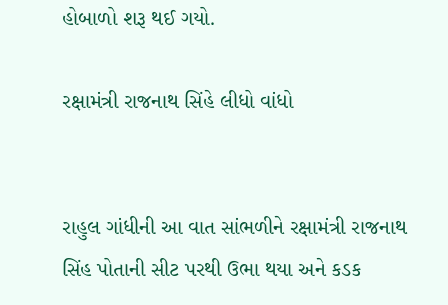હોબાળો શરૂ થઈ ગયો.

રક્ષામંત્રી રાજનાથ સિંહે લીધો વાંધો


રાહુલ ગાંધીની આ વાત સાંભળીને રક્ષામંત્રી રાજનાથ સિંહ પોતાની સીટ પરથી ઉભા થયા અને કડક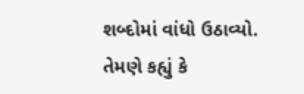શબ્દોમાં વાંધો ઉઠાવ્યો. તેમણે કહ્યું કે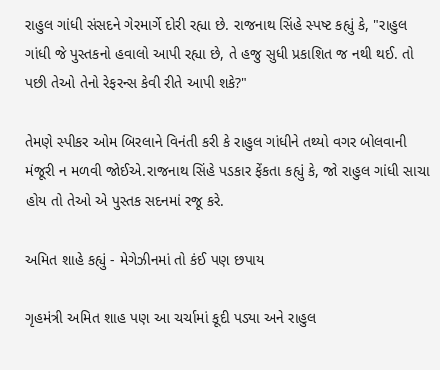રાહુલ ગાંધી સંસદને ગેરમાર્ગે દોરી રહ્યા છે. રાજનાથ સિંહે સ્પષ્ટ કહ્યું કે, "રાહુલ ગાંધી જે પુસ્તકનો હવાલો આપી રહ્યા છે, તે હજુ સુધી પ્રકાશિત જ નથી થઈ. તો પછી તેઓ તેનો રેફરન્સ કેવી રીતે આપી શકે?"

તેમણે સ્પીકર ઓમ બિરલાને વિનંતી કરી કે રાહુલ ગાંધીને તથ્યો વગર બોલવાની મંજૂરી ન મળવી જોઈએ.રાજનાથ સિંહે પડકાર ફેંકતા કહ્યું કે, જો રાહુલ ગાંધી સાચા હોય તો તેઓ એ પુસ્તક સદનમાં રજૂ કરે.

અમિત શાહે કહ્યું - મેગેઝીનમાં તો કંઈ પણ છપાય

ગૃહમંત્રી અમિત શાહ પણ આ ચર્ચામાં કૂદી પડ્યા અને રાહુલ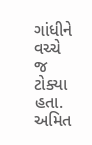ગાંધીને વચ્ચે જ ટોક્યા હતા. અમિત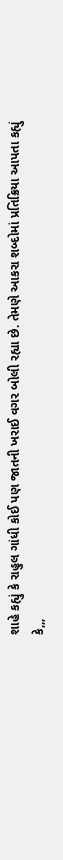શાહે કહ્યું કે રાહુલ ગાંધી કોઈ પણ જાતની ખરાઈ વગર બોલી રહ્યા છે. તેમણે આકરા શબ્દોમાં પ્રતિક્રિયા આપતા કહ્યું કે,,,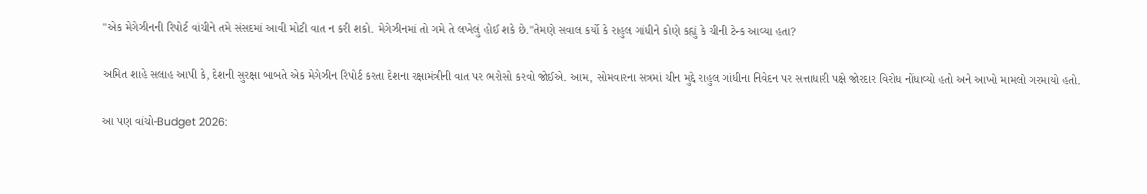"એક મેગેઝીનની રિપોર્ટ વાંચીને તમે સંસદમાં આવી મોટી વાત ન કરી શકો. મેગેઝીનમાં તો ગમે તે લખેલું હોઈ શકે છે."તેમણે સવાલ કર્યો કે રાહુલ ગાંધીને કોણે કહ્યું કે ચીની ટેન્ક આવ્યા હતા?

અમિત શાહે સલાહ આપી કે, દેશની સુરક્ષા બાબતે એક મેગેઝીન રિપોર્ટ કરતા દેશના રક્ષામંત્રીની વાત પર ભરોસો કરવો જોઈએ. આમ, સોમવારના સત્રમાં ચીન મુદ્દે રાહુલ ગાંધીના નિવેદન પર સત્તાધારી પક્ષે જોરદાર વિરોધ નોંધાવ્યો હતો અને આખો મામલો ગરમાયો હતો.

આ પણ વાંચો-Budget 2026: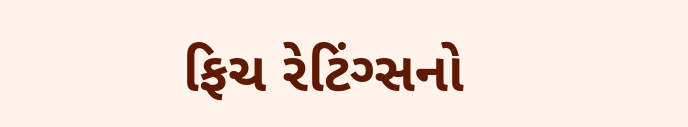ફિચ રેટિંગ્સનો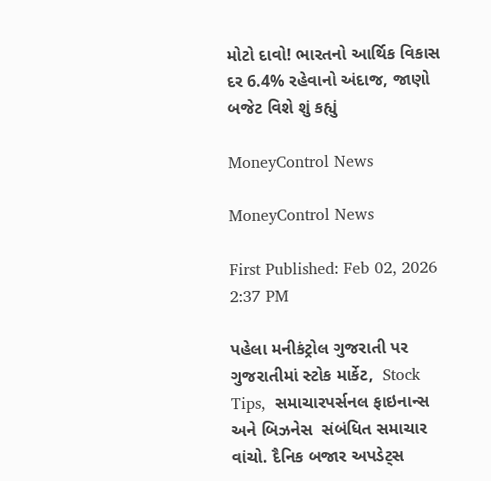મોટો દાવો! ભારતનો આર્થિક વિકાસ દર 6.4% રહેવાનો અંદાજ, જાણો બજેટ વિશે શું કહ્યું

MoneyControl News

MoneyControl News

First Published: Feb 02, 2026 2:37 PM

પહેલા મનીકંટ્રોલ ગુજરાતી પર ગુજરાતીમાં સ્ટોક માર્કેટ,  Stock Tips,  સમાચારપર્સનલ ફાઇનાન્સ  અને બિઝનેસ  સંબંધિત સમાચાર વાંચો. દૈનિક બજાર અપડેટ્સ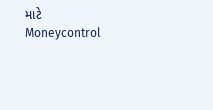માટે Moneycontrol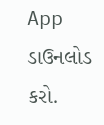App  ડાઉનલોડ કરો.